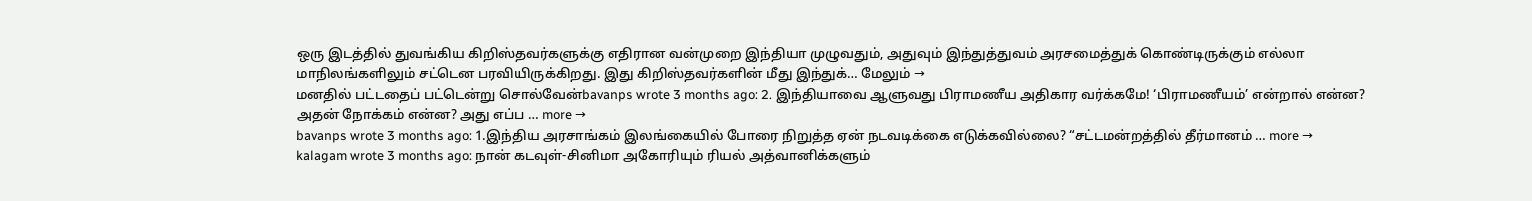ஒரு இடத்தில் துவங்கிய கிறிஸ்தவர்களுக்கு எதிரான வன்முறை இந்தியா முழுவதும், அதுவும் இந்துத்துவம் அரசமைத்துக் கொண்டிருக்கும் எல்லா மாநிலங்களிலும் சட்டென பரவியிருக்கிறது. இது கிறிஸ்தவர்களின் மீது இந்துக்… மேலும் →
மனதில் பட்டதைப் பட்டென்று சொல்வேன்bavanps wrote 3 months ago: 2. இந்தியாவை ஆளுவது பிராமணீய அதிகார வர்க்கமே! ‘பிராமணீயம்’ என்றால் என்ன? அதன் நோக்கம் என்ன? அது எப்ப … more →
bavanps wrote 3 months ago: 1.இந்திய அரசாங்கம் இலங்கையில் போரை நிறுத்த ஏன் நடவடிக்கை எடுக்கவில்லை? “சட்டமன்றத்தில் தீர்மானம் … more →
kalagam wrote 3 months ago: நான் கடவுள்-சினிமா அகோரியும் ரியல் அத்வானிக்களும்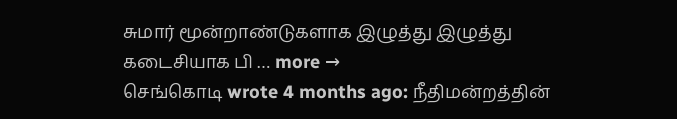சுமார் மூன்றாண்டுகளாக இழுத்து இழுத்து கடைசியாக பி … more →
செங்கொடி wrote 4 months ago: நீதிமன்றத்தின்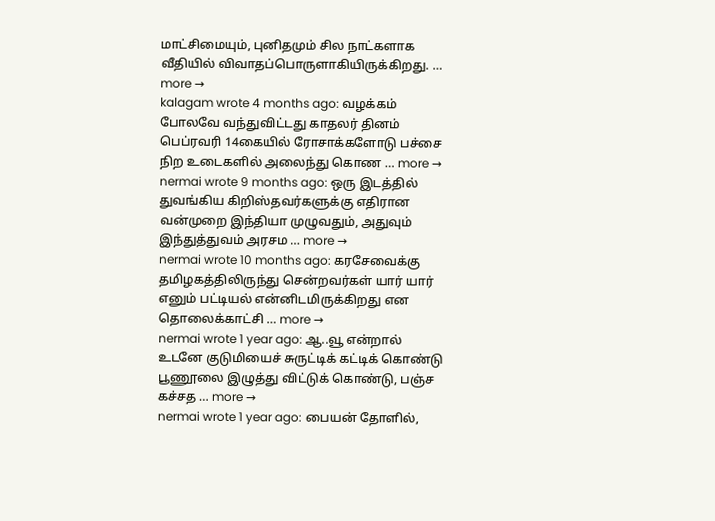மாட்சிமையும், புனிதமும் சில நாட்களாக வீதியில் விவாதப்பொருளாகியிருக்கிறது. … more →
kalagam wrote 4 months ago: வழக்கம் போலவே வந்துவிட்டது காதலர் தினம் பெப்ரவரி 14கையில் ரோசாக்களோடு பச்சை நிற உடைகளில் அலைந்து கொண … more →
nermai wrote 9 months ago: ஒரு இடத்தில் துவங்கிய கிறிஸ்தவர்களுக்கு எதிரான வன்முறை இந்தியா முழுவதும், அதுவும் இந்துத்துவம் அரசம … more →
nermai wrote 10 months ago: கரசேவைக்கு தமிழகத்திலிருந்து சென்றவர்கள் யார் யார் எனும் பட்டியல் என்னிடமிருக்கிறது என தொலைக்காட்சி … more →
nermai wrote 1 year ago: ஆ..வூ என்றால் உடனே குடுமியைச் சுருட்டிக் கட்டிக் கொண்டு பூணூலை இழுத்து விட்டுக் கொண்டு, பஞ்ச கச்சத … more →
nermai wrote 1 year ago: பையன் தோளில்,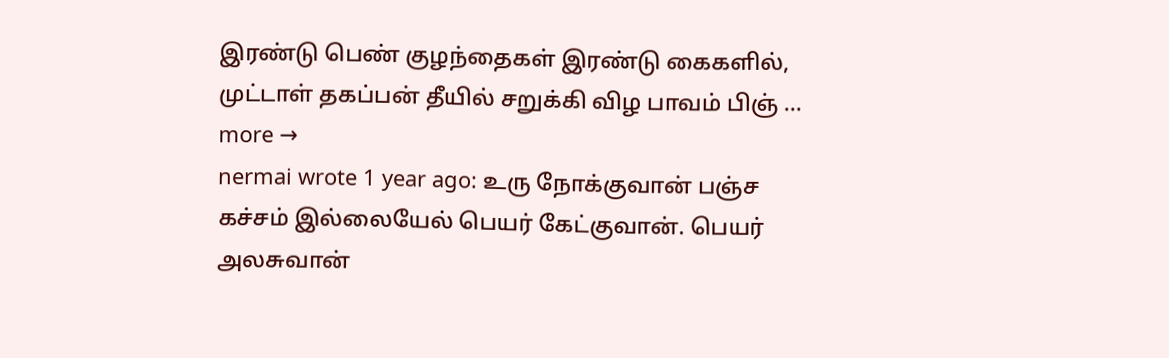இரண்டு பெண் குழந்தைகள் இரண்டு கைகளில், முட்டாள் தகப்பன் தீயில் சறுக்கி விழ பாவம் பிஞ் … more →
nermai wrote 1 year ago: உரு நோக்குவான் பஞ்ச கச்சம் இல்லையேல் பெயர் கேட்குவான். பெயர் அலசுவான்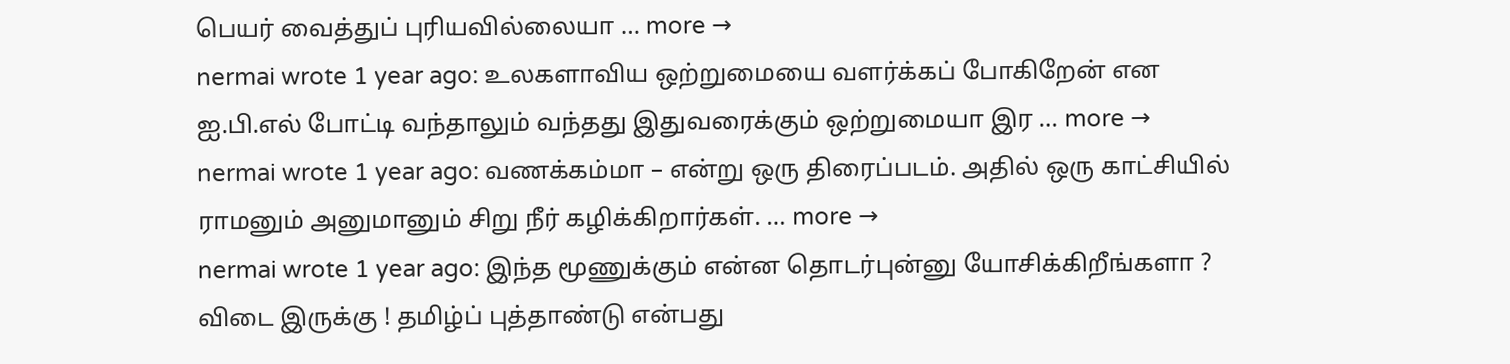பெயர் வைத்துப் புரியவில்லையா … more →
nermai wrote 1 year ago: உலகளாவிய ஒற்றுமையை வளர்க்கப் போகிறேன் என ஐ.பி.எல் போட்டி வந்தாலும் வந்தது இதுவரைக்கும் ஒற்றுமையா இர … more →
nermai wrote 1 year ago: வணக்கம்மா – என்று ஒரு திரைப்படம். அதில் ஒரு காட்சியில் ராமனும் அனுமானும் சிறு நீர் கழிக்கிறார்கள். … more →
nermai wrote 1 year ago: இந்த மூணுக்கும் என்ன தொடர்புன்னு யோசிக்கிறீங்களா ? விடை இருக்கு ! தமிழ்ப் புத்தாண்டு என்பது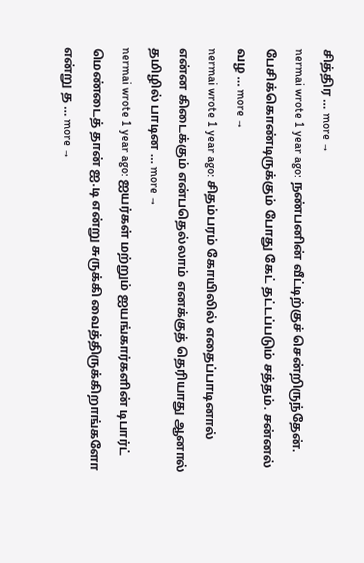சித்திர … more →
nermai wrote 1 year ago: நண்பனின் வீட்டிற்குச் சென்றிருந்தேன். பேசிக்கொண்டிருக்கும் போது கேட் தட்டப்படும் சத்தம். சன்னல் வழ … more →
nermai wrote 1 year ago: சிதம்பரம் கோயிலில் எதைப்பாடினால் என்ன கிடைக்கும் என்பதெல்லாம் எனக்குத் தெரியாது ஆனால் தமிழில் பாடின … more →
nermai wrote 1 year ago: ஐயர்கள் மற்றும் ஐயங்கார்களின் டிபார்ட் மெண்டைத் தான் ஐ.டி என்று சுருக்கி வைத்திருக்கிறாங்களோ என்று த … more →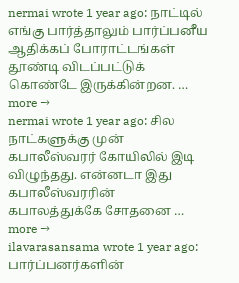nermai wrote 1 year ago: நாட்டில் எங்கு பார்த்தாலும் பார்ப்பனீய ஆதிக்கப் போராட்டங்கள் தூண்டி விடப்பட்டுக் கொண்டே இருக்கின்றன. … more →
nermai wrote 1 year ago: சில நாட்களுக்கு முன் கபாலீஸ்வரர் கோயிலில் இடி விழுந்தது. என்னடா இது கபாலீஸ்வரரின் கபாலத்துக்கே சோதனை … more →
ilavarasansama wrote 1 year ago: பார்ப்பனர்களின்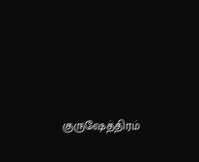குருஷேத்திரம்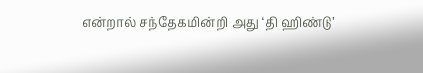என்றால் சந்தேகமின்றி அது ‘தி ஹிண்டு’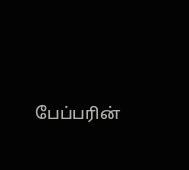பேப்பரின்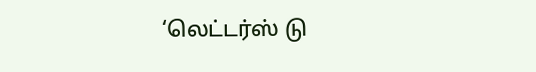‘லெட்டர்ஸ் டு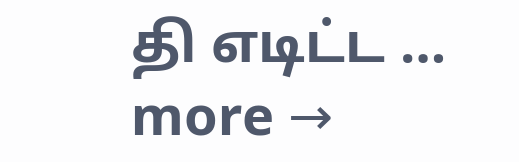தி எடிட்ட … more →